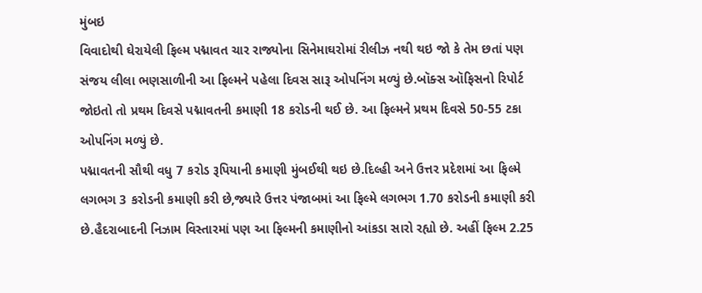મુંબઇ
વિવાદોથી ઘેરાયેલી ફિલ્મ પદ્માવત ચાર રાજ્યોના સિનેમાઘરોમાં રીલીઝ નથી થઇ જો કે તેમ છતાં પણ સંજય લીલા ભણસાળીની આ ફિલ્મને પહેલા દિવસ સારૂ ઓપનિંગ મળ્યું છે.બૉક્સ ઑફિસનો રિપોર્ટ જોઇતો તો પ્રથમ દિવસે પદ્માવતની કમાણી 18 કરોડની થઈ છે. આ ફિલ્મને પ્રથમ દિવસે 50-55 ટકા ઓપનિંગ મળ્યું છે.
પદ્માવતની સૌથી વધુ 7 કરોડ રૂપિયાની કમાણી મુંબઈથી થઇ છે.દિલ્હી અને ઉત્તર પ્રદેશમાં આ ફિલ્મે લગભગ 3 કરોડની કમાણી કરી છે,જ્યારે ઉત્તર પંજાબમાં આ ફિલ્મે લગભગ 1.70 કરોડની કમાણી કરી છે.હૈદરાબાદની નિઝામ વિસ્તારમાં પણ આ ફિલ્મની કમાણીનો આંકડા સારો રહ્યો છે. અહીં ફિલ્મ 2.25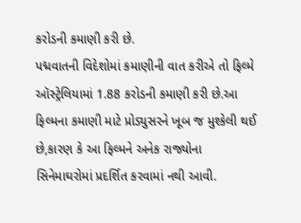કરોડની કમાણી કરી છે.
પદ્મવાતની વિદેશોમાં કમાણીની વાત કરીએ તો ફિલ્મે ઑસ્ટ્રેલિયામાં 1.88 કરોડની કમાણી કરી છે.આ ફિલ્મના કમાણી માટે પ્રોડ્યુસરને ખૂબ જ મુશ્કેલી થઈ છે,કારણ કે આ ફિલ્મને અનેક રાજ્યોના સિનેમાઘરોમાં પ્રદર્શિત કરવામાં નથી આવી.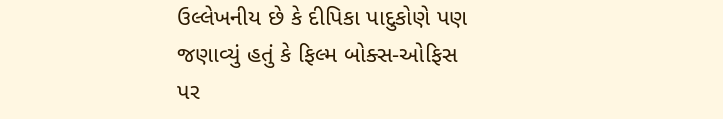ઉલ્લેખનીય છે કે દીપિકા પાદુકોણે પણ જણાવ્યું હતું કે ફિલ્મ બોક્સ-ઓફિસ પર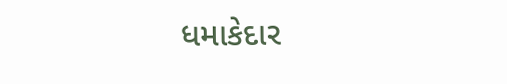ધમાકેદાર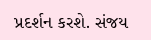પ્રદર્શન કરશે. સંજય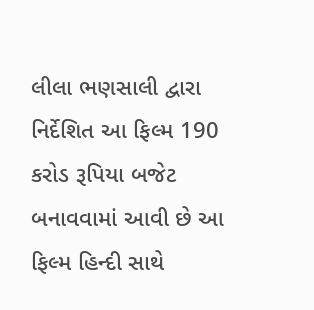લીલા ભણસાલી દ્વારા નિર્દેશિત આ ફિલ્મ 190 કરોડ રૂપિયા બજેટ બનાવવામાં આવી છે આ ફિલ્મ હિન્દી સાથે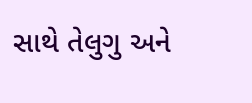સાથે તેલુગુ અને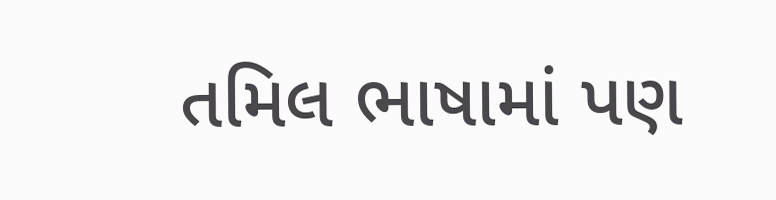તમિલ ભાષામાં પણ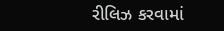રીલિઝ કરવામાં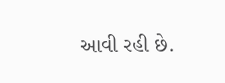આવી રહી છે.